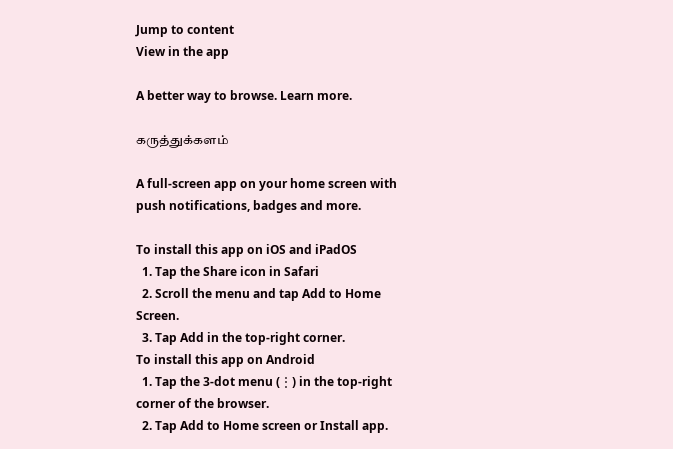Jump to content
View in the app

A better way to browse. Learn more.

கருத்துக்களம்

A full-screen app on your home screen with push notifications, badges and more.

To install this app on iOS and iPadOS
  1. Tap the Share icon in Safari
  2. Scroll the menu and tap Add to Home Screen.
  3. Tap Add in the top-right corner.
To install this app on Android
  1. Tap the 3-dot menu (⋮) in the top-right corner of the browser.
  2. Tap Add to Home screen or Install app.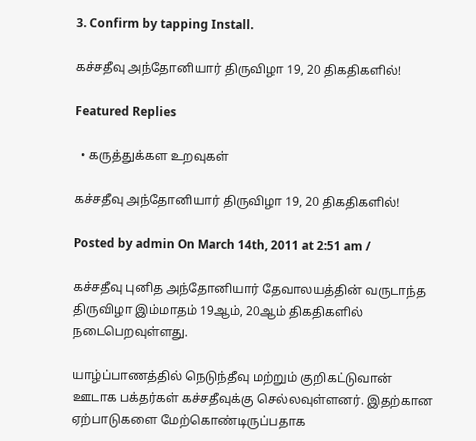3. Confirm by tapping Install.

கச்சதீவு அந்தோனியார் திருவிழா 19, 20 திகதிகளில்!

Featured Replies

  • கருத்துக்கள உறவுகள்

கச்சதீவு அந்தோனியார் திருவிழா 19, 20 திகதிகளில்!

Posted by admin On March 14th, 2011 at 2:51 am /

கச்சதீவு புனித அந்தோனியார் தேவாலயத்தின் வருடாந்த திருவிழா இம்மாதம் 19ஆம், 20ஆம் திகதிகளில் நடைபெறவுள்ளது.

யாழ்ப்பாணத்தில் நெடுந்தீவு மற்றும் குறிகட்டுவான் ஊடாக பக்தர்கள் கச்சதீவுக்கு செல்லவுள்ளனர். இதற்கான ஏற்பாடுகளை மேற்கொண்டிருப்பதாக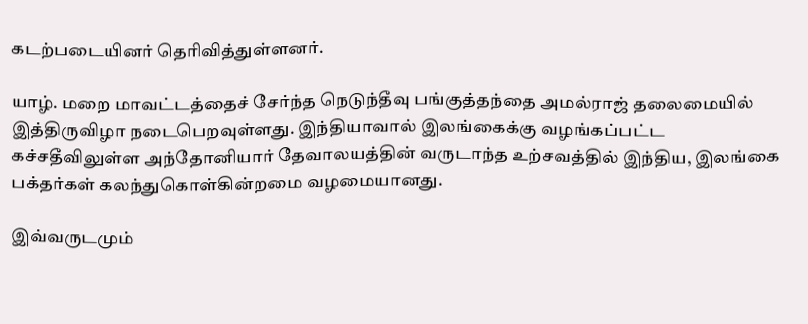கடற்படையினர் தெரிவித்துள்ளனர்.

யாழ். மறை மாவட்டத்தைச் சேர்ந்த நெடுந்தீவு பங்குத்தந்தை அமல்ராஜ் தலைமையில் இத்திருவிழா நடைபெறவுள்ளது. இந்தியாவால் இலங்கைக்கு வழங்கப்பட்ட கச்சதீவிலுள்ள அந்தோனியார் தேவாலயத்தின் வருடாந்த உற்சவத்தில் இந்திய, இலங்கை பக்தர்கள் கலந்துகொள்கின்றமை வழமையானது.

இவ்வருடமும்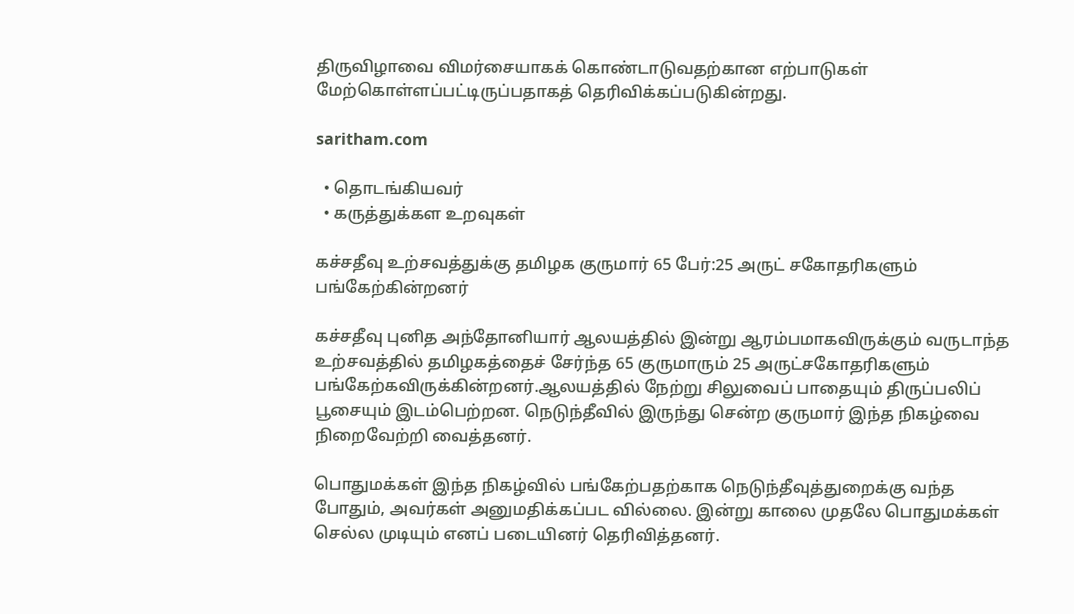திருவிழாவை விமர்சையாகக் கொண்டாடுவதற்கான எற்பாடுகள் மேற்கொள்ளப்பட்டிருப்பதாகத் தெரிவிக்கப்படுகின்றது.

saritham.com

  • தொடங்கியவர்
  • கருத்துக்கள உறவுகள்

கச்சதீவு உற்சவத்துக்கு தமிழக குருமார் 65 பேர்:25 அருட் சகோதரிகளும் பங்கேற்கின்றனர்

கச்சதீவு புனித அந்தோனியார் ஆலயத்தில் இன்று ஆரம்பமாகவிருக்கும் வருடாந்த உற்சவத்தில் தமிழகத்தைச் சேர்ந்த 65 குருமாரும் 25 அருட்சகோதரிகளும் பங்கேற்கவிருக்கின்றனர்.ஆலயத்தில் நேற்று சிலுவைப் பாதையும் திருப்பலிப் பூசையும் இடம்பெற்றன. நெடுந்தீவில் இருந்து சென்ற குருமார் இந்த நிகழ்வை நிறைவேற்றி வைத்தனர்.

பொதுமக்கள் இந்த நிகழ்வில் பங்கேற்பதற்காக நெடுந்தீவுத்துறைக்கு வந்த போதும், அவர்கள் அனுமதிக்கப்பட வில்லை. இன்று காலை முதலே பொதுமக்கள் செல்ல முடியும் எனப் படையினர் தெரிவித்தனர்.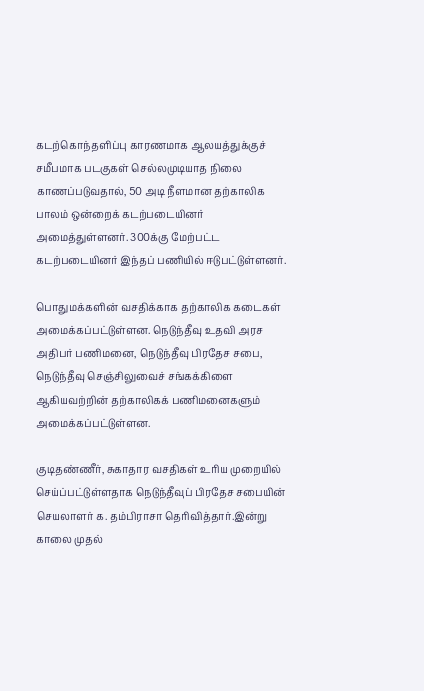கடற்கொந்தளிப்பு காரணமாக ஆலயத்துக்குச் சமீபமாக படகுகள் செல்லமுடியாத நிலை காணப்படுவதால், 50 அடி நீளமான தற்காலிக பாலம் ஒன்றைக் கடற்படையினர் அமைத்துள்ளனர். 300க்கு மேற்பட்ட கடற்படையினர் இந்தப் பணியில் ஈடுபட்டுள்ளனர்.

பொதுமக்களின் வசதிக்காக தற்காலிக கடைகள் அமைக்கப்பட்டுள்ளன. நெடுந்தீவு உதவி அரச அதிபர் பணிமனை, நெடுந்தீவு பிரதேச சபை, நெடுந்தீவு செஞ்சிலுவைச் சங்கக்கிளை ஆகியவற்றின் தற்காலிகக் பணிமனைகளும் அமைக்கப்பட்டுள்ளன.

குடிதண்ணீர், சுகாதார வசதிகள் உரிய முறையில் செய்ப்பட்டுள்ளதாக நெடுந்தீவுப் பிரதேச சபையின் செயலாளர் க. தம்பிராசா தெரிவித்தார்.இன்று காலை முதல்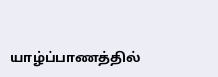யாழ்ப்பாணத்தில்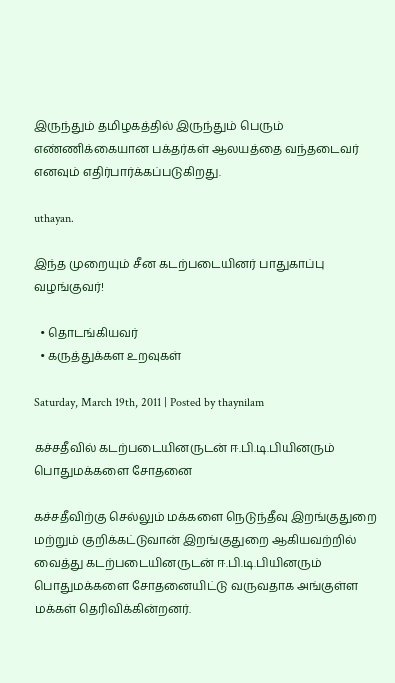இருந்தும் தமிழகத்தில் இருந்தும் பெரும் எண்ணிக்கையான பக்தர்கள் ஆலயத்தை வந்தடைவர் எனவும் எதிர்பார்க்கப்படுகிறது.

uthayan.

இந்த முறையும் சீன கடற்படையினர் பாதுகாப்பு வழங்குவர்!

  • தொடங்கியவர்
  • கருத்துக்கள உறவுகள்

Saturday, March 19th, 2011 | Posted by thaynilam

கச்சதீவில் கடற்படையினருடன் ஈ.பி.டி.பியினரும் பொதுமக்களை சோதனை

கச்சதீவிற்கு செல்லும் மக்களை நெடுந்தீவு இறங்குதுறை மற்றும் குறிக்கட்டுவான் இறங்குதுறை ஆகியவற்றில் வைத்து கடற்படையினருடன் ஈ.பி.டி.பியினரும் பொதுமக்களை சோதனையிட்டு வருவதாக அங்குள்ள மக்கள் தெரிவிக்கின்றனர்.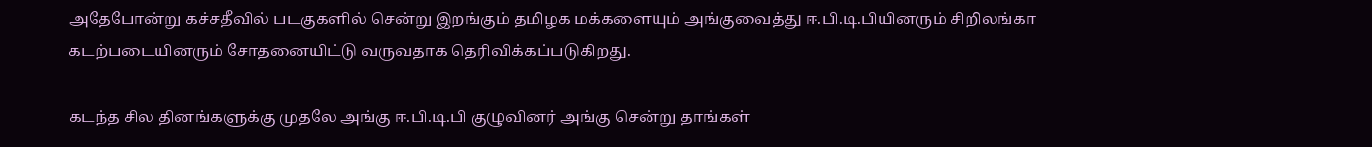அதேபோன்று கச்சதீவில் படகுகளில் சென்று இறங்கும் தமிழக மக்களையும் அங்குவைத்து ஈ.பி.டி.பியினரும் சிறிலங்கா கடற்படையினரும் சோதனையிட்டு வருவதாக தெரிவிக்கப்படுகிறது.

கடந்த சில தினங்களுக்கு முதலே அங்கு ஈ.பி.டி.பி குழுவினர் அங்கு சென்று தாங்கள்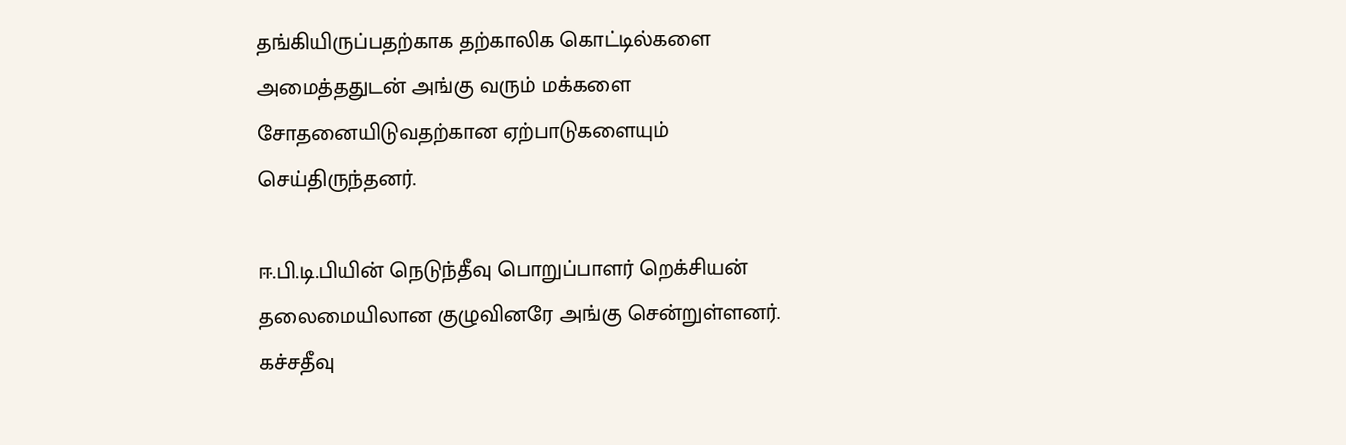தங்கியிருப்பதற்காக தற்காலிக கொட்டில்களை அமைத்ததுடன் அங்கு வரும் மக்களை சோதனையிடுவதற்கான ஏற்பாடுகளையும் செய்திருந்தனர்.

ஈ.பி.டி.பியின் நெடுந்தீவு பொறுப்பாளர் றெக்சியன் தலைமையிலான குழுவினரே அங்கு சென்றுள்ளனர். கச்சதீவு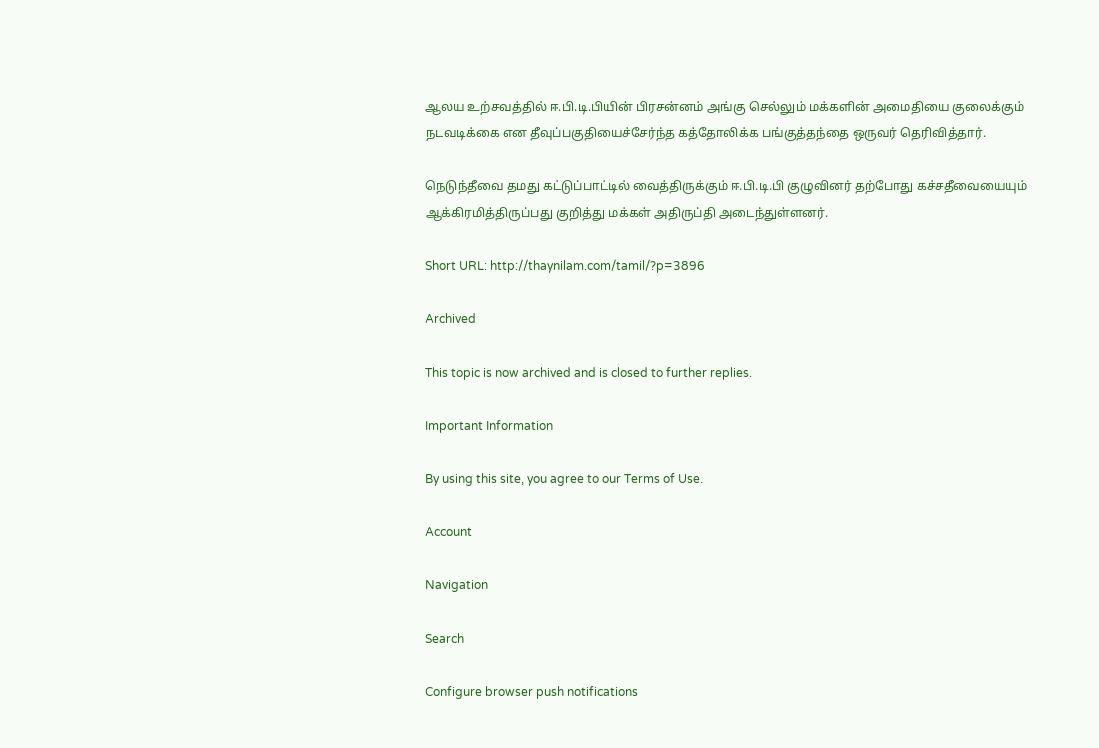ஆலய உற்சவத்தில் ஈ.பி.டி.பியின் பிரசன்னம் அங்கு செல்லும் மக்களின் அமைதியை குலைக்கும் நடவடிக்கை என தீவுப்பகுதியைச்சேர்ந்த கத்தோலிக்க பங்குத்தந்தை ஒருவர் தெரிவித்தார்.

நெடுந்தீவை தமது கட்டுப்பாட்டில் வைத்திருக்கும் ஈ.பி.டி.பி குழுவினர் தற்போது கச்சதீவையையும் ஆக்கிரமித்திருப்பது குறித்து மக்கள் அதிருப்தி அடைந்துள்ளனர்.

Short URL: http://thaynilam.com/tamil/?p=3896

Archived

This topic is now archived and is closed to further replies.

Important Information

By using this site, you agree to our Terms of Use.

Account

Navigation

Search

Configure browser push notifications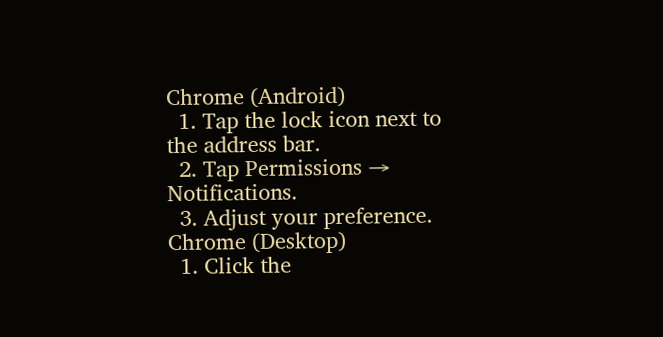Chrome (Android)
  1. Tap the lock icon next to the address bar.
  2. Tap Permissions → Notifications.
  3. Adjust your preference.
Chrome (Desktop)
  1. Click the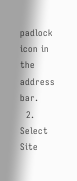padlock icon in the address bar.
  2. Select Site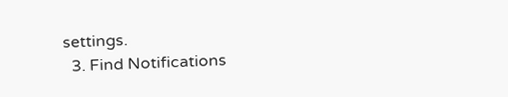settings.
  3. Find Notifications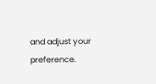and adjust your preference.